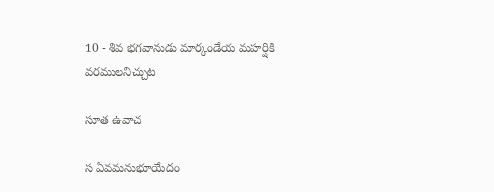10 - శివ భగవానుడు మార్కండేయ మహర్షికి వరములనిచ్చుట

సూత ఉవాచ

స ఏవమనుభూయేదం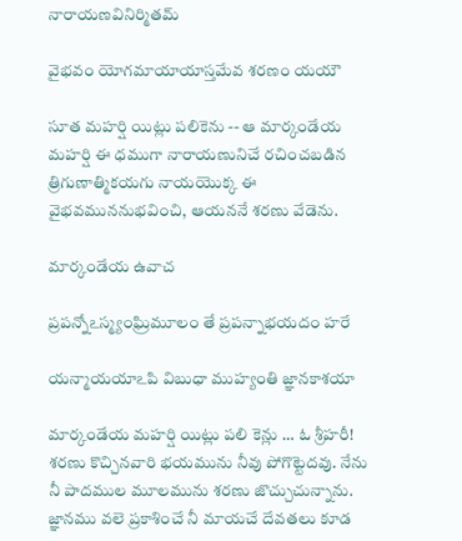నారాయణవినిర్మితమ్

వైభవం యోగమాయాయాస్తమేవ శరణం యయౌ

సూత మహర్షి యిట్లు పలికెను -- ఆ మార్కండేయ మహర్షి ఈ ధముగా నారాయణునిచే రచించబడిన త్రిగుణాత్మికయగు నాయయొక్క ఈ వైభవముననుభవించి, ఆయననే శరణు వేడెను.

మార్కండేయ ఉవాచ

ప్రపన్నోఽస్మ్యంఘ్రిమూలం తే ప్రపన్నాభయదం హరే

యన్మాయయాఽపి విబుధా ముహ్యంతి జ్ఞానకాశయా

మార్కండేయ మహర్షి యిట్లు పలి కెన్లు ... ఓ శ్రీహరీ! శరణు కొచ్చినవారి భయమును నీవు పోగొట్టెదవు. నేను నీ పాదముల మూలమును శరణు జొచ్చుచున్నాను. జ్ఞానము వలె ప్రకాశించే నీ మాయచే దేవతలు కూడ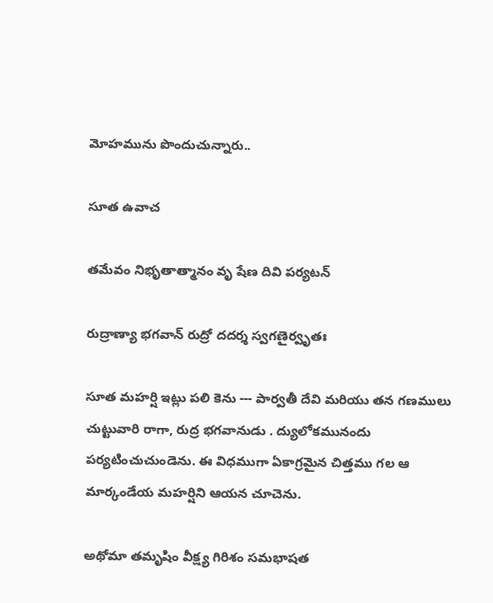మోహమును పొందుచున్నారు..

సూత ఉవాచ

తమేవం నిభృతాత్మానం వృ షేణ దివి పర్యటన్

రుద్రాణ్యా భగవాన్ రుద్రో దదర్శ స్వగణైర్వృతః

సూత మహర్షి ఇట్లు పలి కెను --- పార్వతీ దేవి మరియు తన గణములు చుట్టువారి రాగా, రుద్ర భగవానుడు . ద్యులోకమునందు పర్యటించుచుండెను. ఈ విధముగా ఏకాగ్రమైన చిత్తము గల ఆ మార్కండేయ మహర్షిని ఆయన చూచెను.

అథోమా తమృషిం వీక్ష్య గిరిశం సమభాషత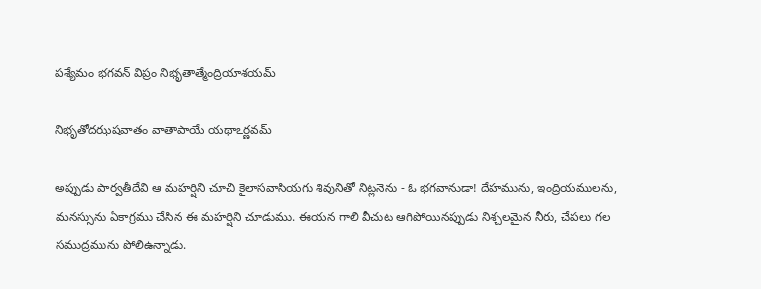పశ్యేమం భగవన్ విప్రం నిభృతాత్మేంద్రియాశయమ్

నిభృతోదఝషవాతం వాతాపాయే యథాఽర్ణవమ్

అప్పుడు పార్వతీదేవి ఆ మహర్షిని చూచి కైలాసవాసియగు శివునితో నిట్లనెను - ఓ భగవానుడా! దేహమును, ఇంద్రియములను, మనస్సును ఏకాగ్రము చేసిన ఈ మహర్షిని చూడుము. ఈయన గాలి వీచుట ఆగిపోయినప్పుడు నిశ్చలమైన నీరు, చేపలు గల సముద్రమును పోలిఉన్నాడు.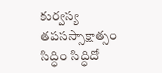కుర్వస్య తపసస్సాక్షాత్సం సిద్ధిం సిద్ధిదో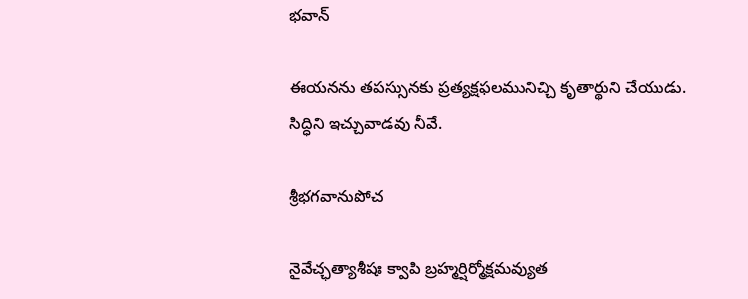భవాన్

ఈయనను తపస్సునకు ప్రత్యక్షఫలమునిచ్చి కృతార్థుని చేయుడు. సిద్ధిని ఇచ్చువాడవు నీవే.

శ్రీభగవానుపోచ

నైవేచ్ఛత్యాశీషః క్వాపి బ్రహ్మర్షిర్మోక్షమవ్యుత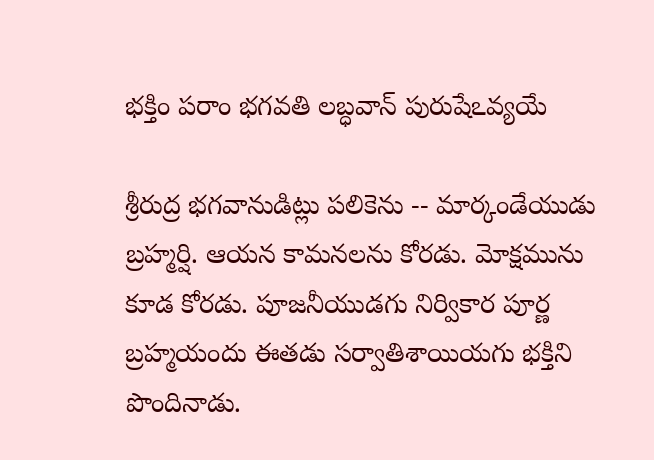భక్తిం పరాం భగవతి లబ్ధవాన్ పురుషేఽవ్యయే

శ్రీరుద్ర భగవానుడిట్లు పలికెను -- మార్కండేయుడు బ్రహ్మర్షి. ఆయన కామనలను కోరడు. మోక్షమును కూడ కోరడు. పూజనీయుడగు నిర్వికార పూర్ణ బ్రహ్మయందు ఈతడు సర్వాతిశాయియగు భక్తిని పొందినాడు.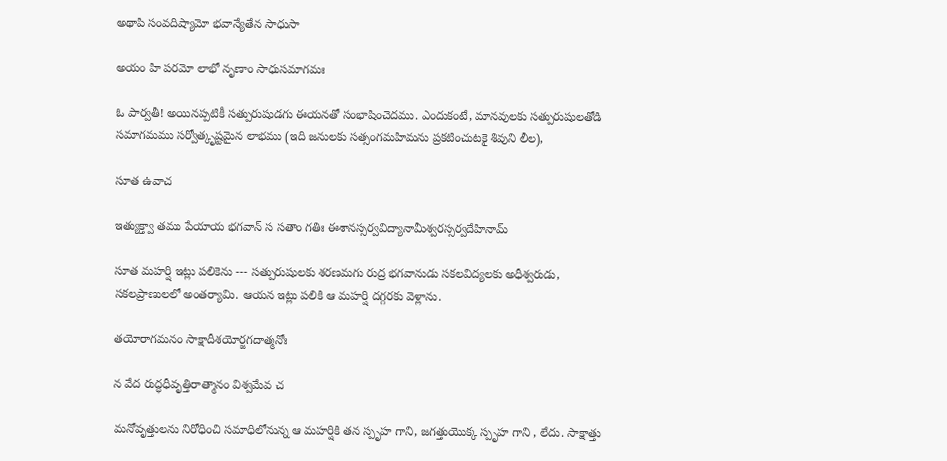అథాపి సంవదిష్యామో భవాన్యేతేన సాధుసా

అయం హి పరమో లాభో నృణాం సాధుసమాగమః

ఓ పార్వతీ! అయినప్పటికీ సత్పురుషుడగు ఈయనతో సంభాషించెదము. ఎందుకంటే, మానవులకు సత్పురుషులతోడి సమాగమము సర్వోత్కృష్టమైన లాభము (ఇది జనులకు సత్సంగమహిమను ప్రకటించుటకై శివుని లీల),

సూత ఉవాచ

ఇత్యుక్త్వా తము పేయాయ భగవాన్ స సతాం గతిః ఈశానస్సర్వవిద్యానామీశ్వరస్సర్వదేహినామ్

సూత మహర్షి ఇట్లు పలికెను --- సత్పురుషులకు శరణమగు రుద్ర భగవానుడు సకలవిద్యలకు అధీశ్వరుడు, సకలప్రాణులలో అంతర్యామి. ఆయన ఇట్లు పలికి ఆ మహర్షి దగ్గరకు వెళ్లాను.

తయోరాగమనం సాక్షాదీశయోర్జగదాత్మనోః

న వేద రుద్ధధీవృత్తిరాత్మానం విశ్వమేవ చ

మనోవృత్తులను నిరోధించి సమాధిలోనున్న ఆ మహర్షికి తన స్పృహ గాని, జగత్తుయొక్క స్పృహ గాని , లేదు. సాక్షాత్తు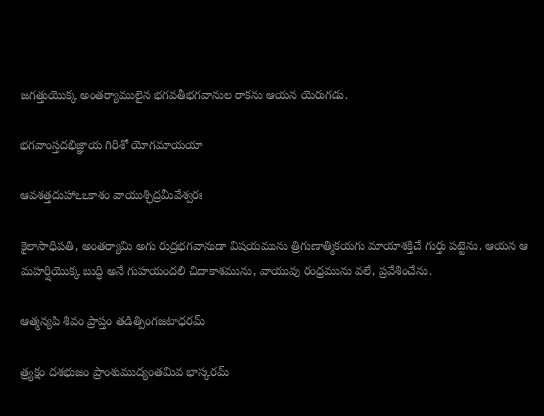జగత్తుయొక్క అంతర్యాములైన భగవతీభగవానుల రాకను ఆయన యెరుగడు.

భగవాంస్తదభిజ్ఞాయ గిరిశో యోగమాయయా

ఆవశత్తదుహాఽఽకాశం వాయుశ్ఛిద్రమీవేశ్వరః

కైలాసాధిపతి, అంతర్యామి అగు రుద్రభగవానుడా విషయమును త్రిగుణాత్మికయగు మాయాశక్తిచే గుర్తు పట్టెను. ఆయన ఆ మహర్షియొక్క బుద్ధి అనే గుహయందలి చిదాకాశమును, వాయువు రంధ్రమును వలే, ప్రవేశించేను.

ఆత్మన్యపి శివం ప్రాప్తం తడిత్పింగజటాధరమ్

త్ర్యక్షం దశభుజం ప్రాంశుముద్యంతమివ భాస్కరమ్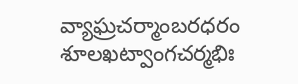వ్యాఘ్రచర్మాంబరధరం శూలఖట్వాంగచర్మభిః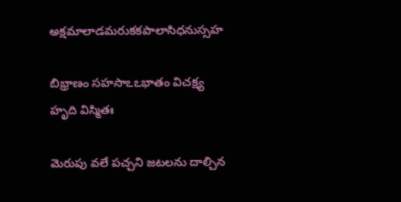అక్షమాలాడమరుకకపాలాసిధనుస్సహ

బిభ్రాణం సహసాఽఽభాతం విచక్ష్య హృది విస్మితః

మెరుపు వలే పచ్చని జటలను దాల్చిన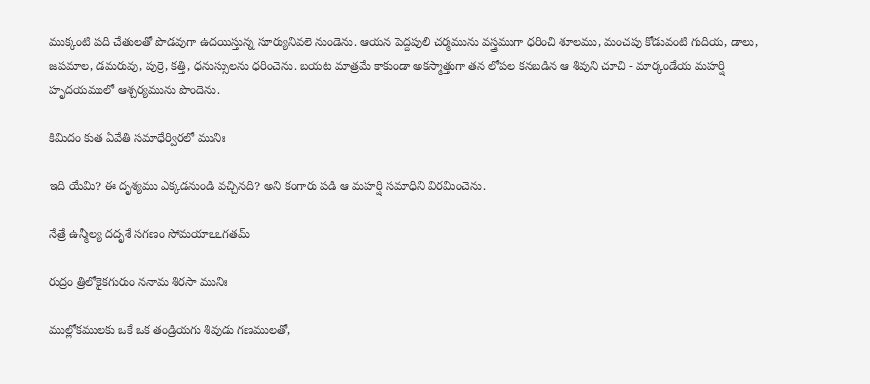ముక్కంటి పది చేతులతో పొడవుగా ఉదయిస్తున్న సూర్యునివలె నుండెను. ఆయన పెద్దపులి చర్మమును వస్త్రముగా ధరించి శూలము, మంచపు కోడువంటి గుదియ, డాలు, జపమాల, డమరువు, పుర్రె, కత్తి, ధనుస్సులను ధరించెను. బయట మాత్రమే కాకుండా అకస్మాత్తుగా తన లోపల కనబడిన ఆ శివుని చూచి - మార్కండేయ మహర్షి హృదయములో ఆశ్చర్యమును పొందెను.

కిమిదం కుత ఏవేతి సమాధేర్విరలో మునిః

ఇది యేమి? ఈ దృశ్యము ఎక్కడనుండి వచ్చినది? అని కంగారు పడి ఆ మహర్షి సమాధిని విరమించెను.

నేత్రే ఉన్మీల్య దదృశే సగణం సోమయాఽఽగతమ్

రుద్రం త్రిలోకైకగురుం ననామ శిరసా మునిః

ముల్లోకములకు ఒకే ఒక తండ్రియగు శివుడు గణములతో,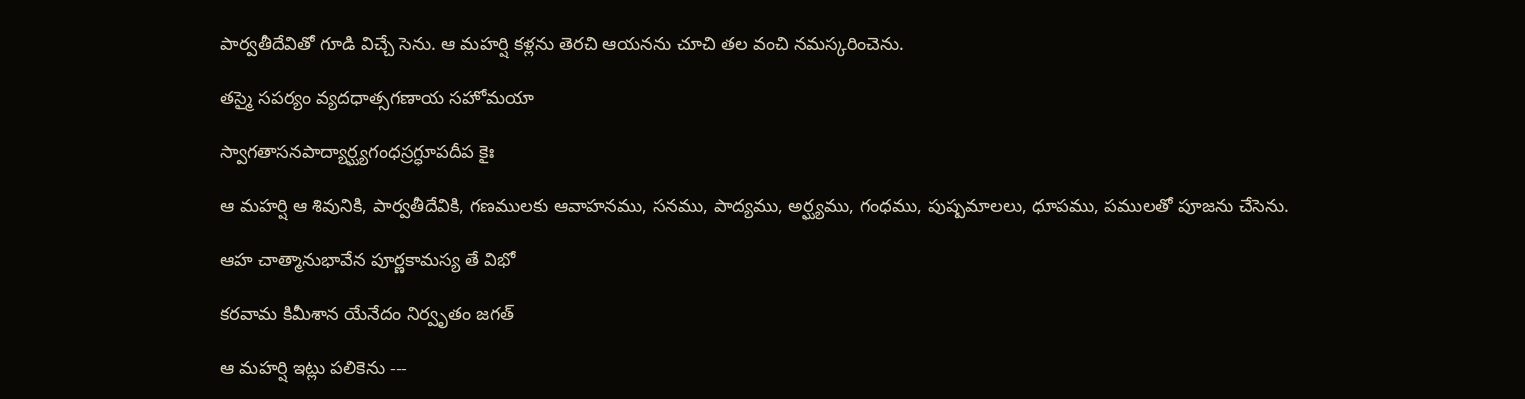పార్వతీదేవితో గూడి విచ్చే సెను. ఆ మహర్షి కళ్లను తెరచి ఆయనను చూచి తల వంచి నమస్కరించెను.

తస్మై సపర్యం వ్యదధాత్సగణాయ సహోమయా

స్వాగతాసనపాద్యార్ఘ్యగంధస్రగ్ధూపదీప కైః

ఆ మహర్షి ఆ శివునికి, పార్వతీదేవికి, గణములకు ఆవాహనము, సనము, పాద్యము, అర్ఘ్యము, గంధము, పుష్పమాలలు, ధూపము, పములతో పూజను చేసెను.

ఆహ చాత్మానుభావేన పూర్ణకామస్య తే విభో

కరవామ కిమీశాన యేనేదం నిర్వృతం జగత్

ఆ మహర్షి ఇట్లు పలికెను ---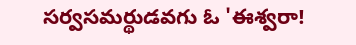సర్వసమర్థుడవగు ఓ 'ఈశ్వరా!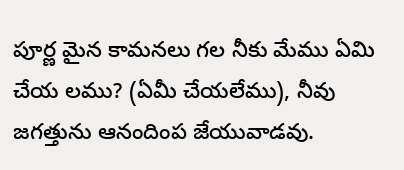పూర్ణ మైన కామనలు గల నీకు మేము ఏమి చేయ లము? (ఏమీ చేయలేము), నీవు జగత్తును ఆనందింప జేయువాడవు.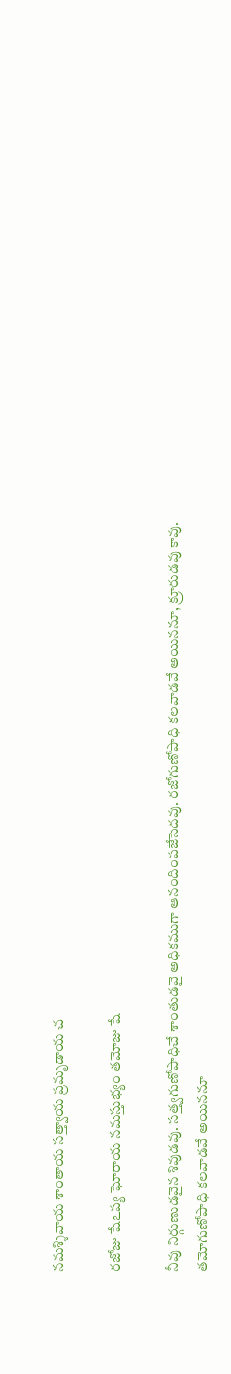నమశ్శివాయ శాంతాయ సత్త్వాయ ప్రమృడాయ చ

రజోజు షేఽప్య ఘోరాయ నమస్తుభ్యం తమోజు షే

నీవు నిర్గుణుడవైన శివుడవు. సత్త్వగుణోపాధిచే శాంతుడవై అధికముగా ఆనందింపజేసెదవు. రజోగుణోపాధి కలవాడవే అయిననూ, క్రూరుడవు కావు. తమోగుణోపాధి కలవాడవే అయిననూ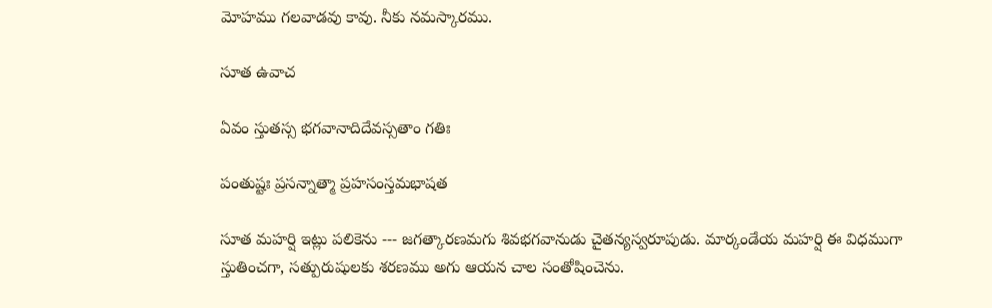మోహము గలవాడవు కావు. నీకు నమస్కారము.

సూత ఉవాచ

ఏవం స్తుతస్స భగవానాదిదేవస్సతాం గతిః

పంతుష్టః ప్రసన్నాత్మా ప్రహసంస్తమభాషత

సూత మహర్షి ఇట్లు పలికెను --- జగత్కారణమగు శివభగవానుడు చైతన్యస్వరూపుడు. మార్కండేయ మహర్షి ఈ విధముగా స్తుతించగా, సత్పురుషులకు శరణము అగు ఆయన చాల సంతోషించెను.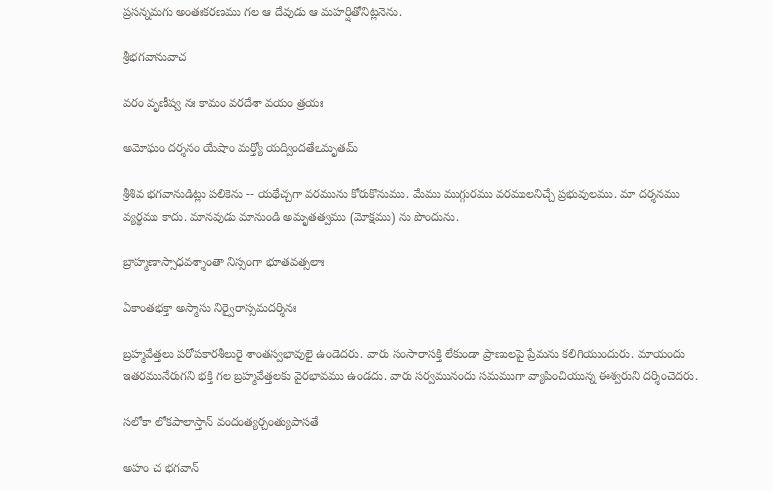ప్రసన్నమగు అంతఃకరణము గల ఆ దేవుడు ఆ మహర్షితోనిట్లనెను.

శ్రీభగవానువాచ

వరం వృణీష్వ నః కామం వరదేశా వయం త్రయః

అమోఘం దర్శనం యేషాం మర్త్యో యద్విందతేఽమృతమ్

శ్రీశివ భగవానుడిట్లు పలికెను -- యథేచ్చగా వరమును కోరుకొనుము. మేము ముగ్గురము వరములనిచ్చే ప్రభువులము. మా దర్శనము వ్యర్థము కాదు. మానవుడు మానుండి అమృతత్వము (మోక్షము) ను పొందును.

బ్రాహ్మణాస్సాధవశ్శాంతా నిస్సంగా భూతవత్సలాః

ఏకాంతభక్తా అస్మాసు నిర్వైరాస్సమదర్శినః

బ్రహ్మవేత్తలు పరోపకారశీలురై శాంతస్వభావులై ఉండెదరు. వారు సంసారాసక్తి లేకుండా ప్రాణులపై ప్రేమను కలిగియుందురు. మాయందు ఇతరమునేరుగని భక్తి గల బ్రహ్మవేత్తలకు వైరభావము ఉండదు. వారు సర్వమునందు సమముగా వ్యాపించియున్న ఈశ్వరుని దర్శించెదరు.

సలోకా లోకపాలాస్తాన్ వందంత్యర్చంత్యుపాసతే

అహం చ భగవాన్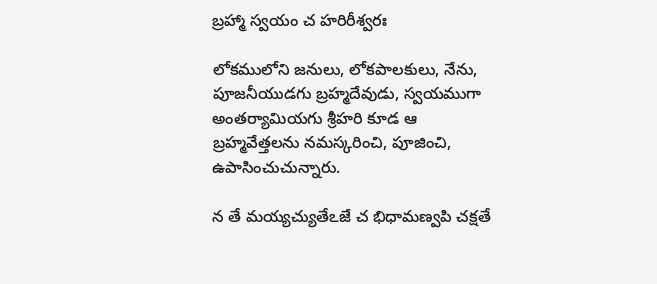బ్రహ్మా స్వయం చ హరిరీశ్వరః

లోకములోని జనులు, లోకపాలకులు, నేను, పూజనీయుడగు బ్రహ్మదేవుడు, స్వయముగా అంతర్యామియగు శ్రీహరి కూడ ఆ బ్రహ్మవేత్తలను నమస్కరించి, పూజించి, ఉపాసించుచున్నారు.

న తే మయ్యచ్యుతేఽజే చ భిధామణ్వపి చక్షతే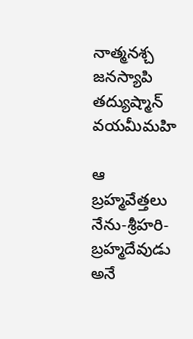నాత్మనశ్చ జనస్యాపి తద్యుష్మాన్ వయమీమహి

ఆ బ్రహ్మవేత్తలు నేను-శ్రీహరి-బ్రహ్మదేవుడు అనే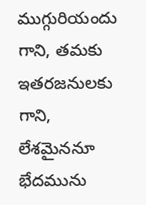ముగ్గురియందు గాని, తమకు ఇతరజనులకు గాని, లేశమైననూ భేదమును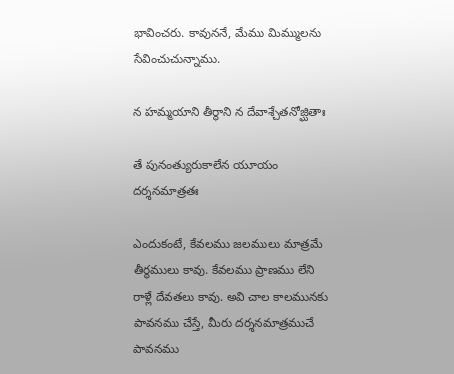భావించరు. కావుననే, మేము మిమ్ములను సేవించుచున్నాము.

న హమ్మయాని తీర్థాని న దేవాశ్చేతనోజ్ఘితాః

తే పునంత్యురుకాలేన యూయం దర్శనమాత్రతః

ఎందుకంటే, కేవలము జలములు మాత్రమే తీర్థములు కావు. కేవలము ప్రాణము లేని రాళ్లే దేవతలు కావు. అవి చాల కాలమునకు పావనము చేస్తే, మీరు దర్శనమాత్రముచే పావనము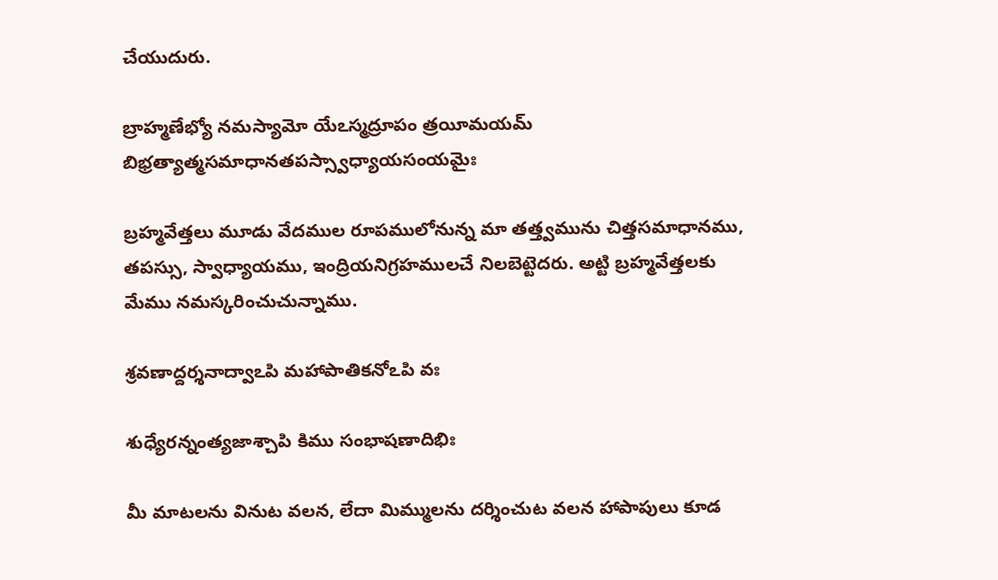చేయుదురు.

బ్రాహ్మణేభ్యో నమస్యామో యేఽస్మద్రూపం త్రయీమయమ్ బిభ్రత్యాత్మసమాధానతపస్స్వాధ్యాయసంయమైః

బ్రహ్మవేత్తలు మూడు వేదముల రూపములోనున్న మా తత్త్వమును చిత్తసమాధానము, తపస్సు, స్వాధ్యాయము, ఇంద్రియనిగ్రహములచే నిలబెట్టెదరు. అట్టి బ్రహ్మవేత్తలకు మేము నమస్కరించుచున్నాము.

శ్రవణాద్దర్శనాద్వాఽపి మహాపాతికనోఽపి వః

శుధ్యేరన్నంత్యజాశ్చాపి కిము సంభాషణాదిభిః

మీ మాటలను వినుట వలన, లేదా మిమ్ములను దర్శించుట వలన హాపాపులు కూడ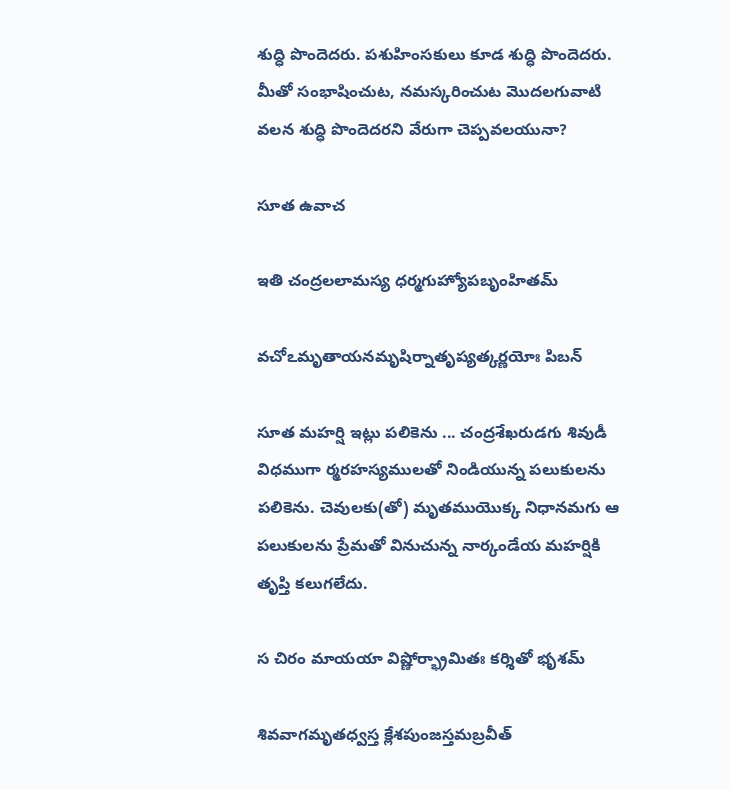శుద్ధి పొందెదరు. పశుహింసకులు కూడ శుద్ధి పొందెదరు. మీతో సంభాషించుట, నమస్కరించుట మొదలగువాటి వలన శుద్ధి పొందెదరని వేరుగా చెప్పవలయునా?

సూత ఉవాచ

ఇతి చంద్రలలామస్య ధర్మగుహ్యోపబృంహితమ్

వచోఽమృతాయనమృషిర్నాతృప్యత్కర్ణయోః పిబన్

సూత మహర్షి ఇట్లు పలికెను ... చంద్రశేఖరుడగు శివుడీ విధముగా ర్మరహస్యములతో నిండియున్న పలుకులను పలికెను. చెవులకు(తో) మృతముయొక్క నిధానమగు ఆ పలుకులను ప్రేమతో వినుచున్న నార్కండేయ మహర్షికి తృప్తి కలుగలేదు.

స చిరం మాయయా విష్ణోర్భ్రామితః కర్శితో భృశమ్

శివవాగమృతధ్వస్త క్లేశపుంజస్తమబ్రవీత్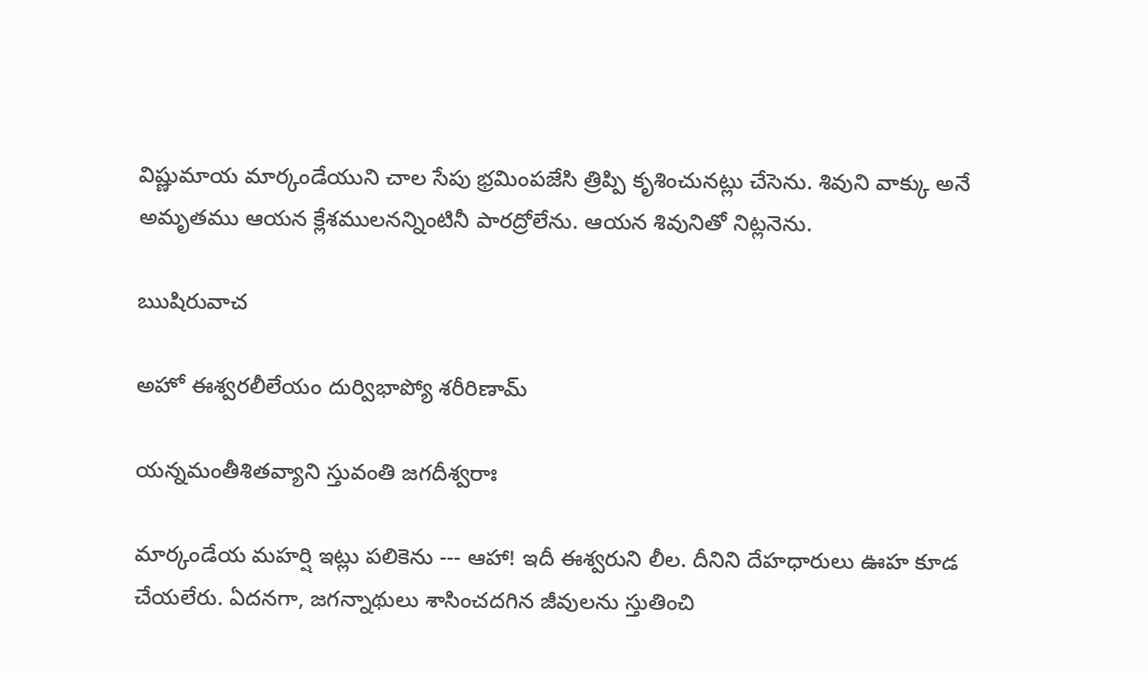విష్ణుమాయ మార్కండేయుని చాల సేపు భ్రమింపజేసి త్రిప్పి కృశించునట్లు చేసెను. శివుని వాక్కు అనే అమృతము ఆయన క్లేశములనన్నింటినీ పారద్రోలేను. ఆయన శివునితో నిట్లనెను.

ఋషిరువాచ

అహో ఈశ్వరలీలేయం దుర్విభాప్యో శరీరిణామ్

యన్నమంతీశితవ్యాని స్తువంతి జగదీశ్వరాః

మార్కండేయ మహర్షి ఇట్లు పలికెను --- ఆహా! ఇదీ ఈశ్వరుని లీల. దీనిని దేహధారులు ఊహ కూడ చేయలేరు. ఏదనగా, జగన్నాథులు శాసించదగిన జీవులను స్తుతించి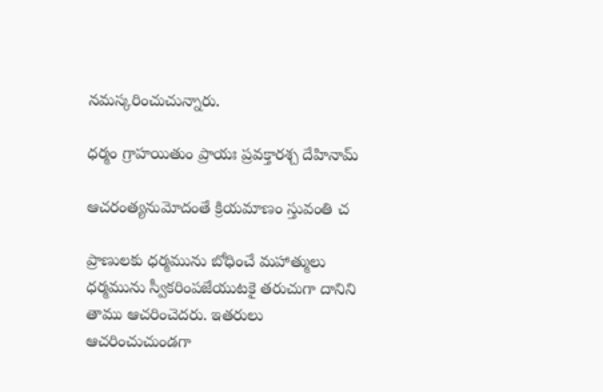నమస్కరించుచున్నారు.

ధర్మం గ్రాహయితుం ప్రాయః ప్రవక్తారశ్చ దేహినామ్

ఆచరంత్యనుమోదంతే క్రియమాణం స్తువంతి చ

ప్రాణులకు ధర్మమును బోధించే మహాత్ములు ధర్మమును స్వీకరింపజేయుటకై తరుచుగా దానిని తాము ఆచరించెదరు. ఇతరులు ఆచరించుచుండగా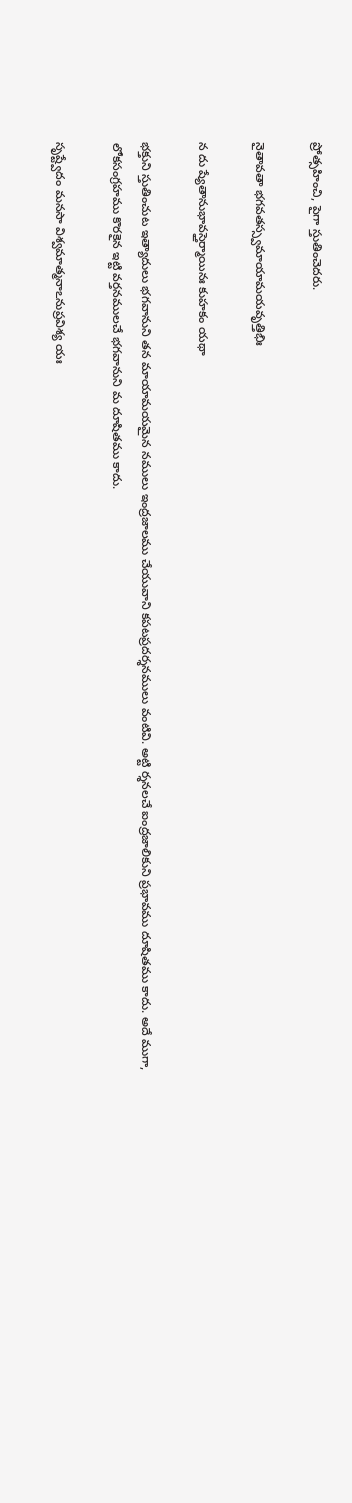ప్రోత్సహించి, పైగా స్తుతించెదరు.

నైతావతా భగవతస్స్వమాయామయవృత్తిభిః

న దు ష్యేతానుభావస్తైర్మాయినః కుహకం యథా

భక్తుని స్తుతించుట ఇత్యాదులు భగవానుని తన మాయామయమైన నములు ఇంద్రజాలము చేయువాని కపటప్రదర్శనములు వంటివి. అట్టి ర్శనలచే ఐంద్రజాలికుని ప్రభావము దూషితము కాదు. అదే ముగా, లోకసంగ్రహము కొరకైన ఇట్టి వర్తనములచే భగవానుని మ దూషితము కాదు.

సృష్ట్వేదం మనసా విశ్వమాత్మనాఽనుప్రవిశ్య యః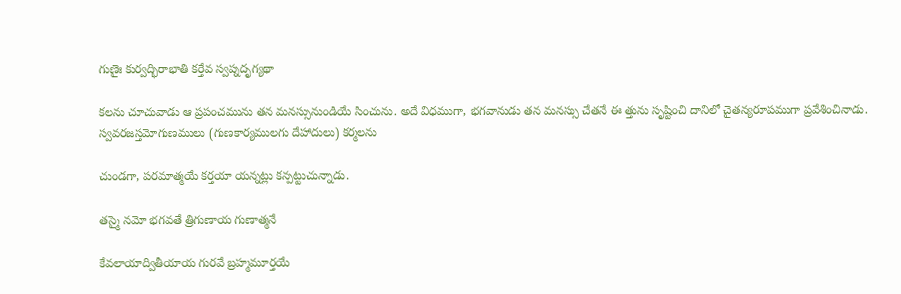గుణైః కుర్వద్భిరాభాతి కర్తేవ స్వప్నదృగ్యథా

కలను చూచువాడు ఆ ప్రపంచమును తన మనస్సునుండియే సించును. అదే విధముగా, భగవానుడు తన మనస్సు చేతనే ఈ త్తును సృష్టించి దానిలో చైతన్యరూపముగా ప్రవేశించినాడు. స్వవరజస్తమోగుణములు (గుణకార్యములగు దేహాదులు) కర్మలను

చుండగా, పరమాత్మయే కర్తయా యన్నట్లు కన్పట్టుచున్నాడు.

తస్మై నమో భగవతే త్రిగుణాయ గుణాత్మనే

కేవలాయాద్వితీయాయ గురవే బ్రహ్మమూర్తయే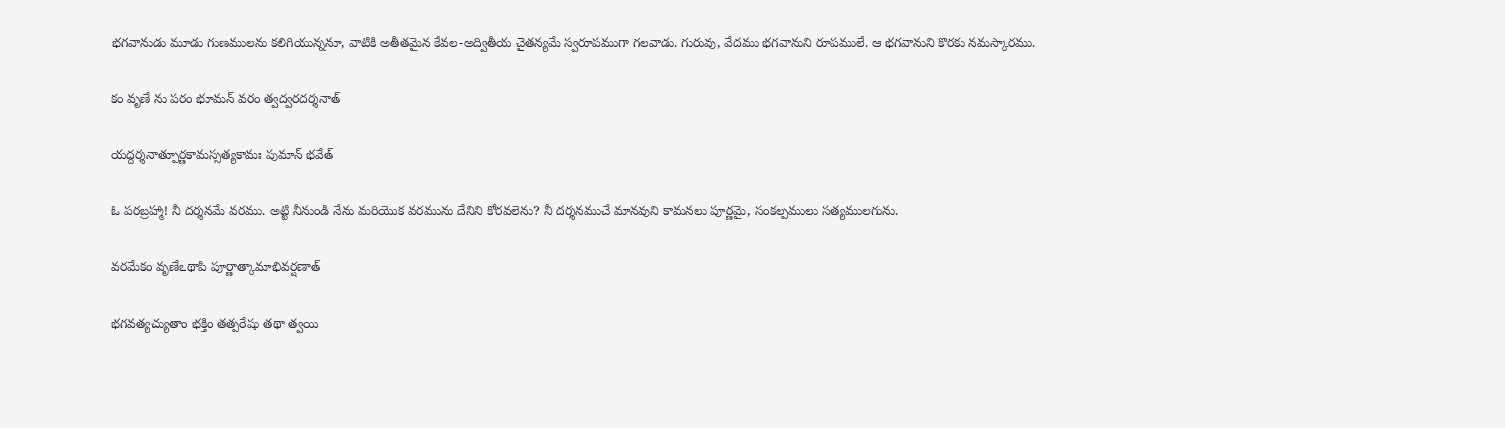భగవానుడు మూడు గుణములను కలిగియున్ననూ, వాటికి అతీతమైన కేవల-అద్వితీయ చైతన్యమే స్వరూపముగా గలవాడు. గురువు, వేదము భగవానుని రూపములే. ఆ భగవానుని కొరకు నమస్కారము.

కం వృణే ను పరం భూమన్ వరం త్వద్వరదర్శనాత్

యద్దర్శనాత్పూర్ణకామస్సత్యకామః పుమాన్ భవేత్

ఓ పరబ్రహ్మా! నీ దర్శనమే వరము. అట్టి నీనుండి నేను మరియొక వరమును దేనిని కోరవలెను? నీ దర్శనముచే మానవుని కామనలు పూర్ణమై, సంకల్పములు సత్యములగును.

వరమేకం వృణేఽథాపి పూర్ణాత్కామాభివర్షణాత్

భగవత్యచ్యుతాం భక్తిం తత్పరేషు తథా త్వయి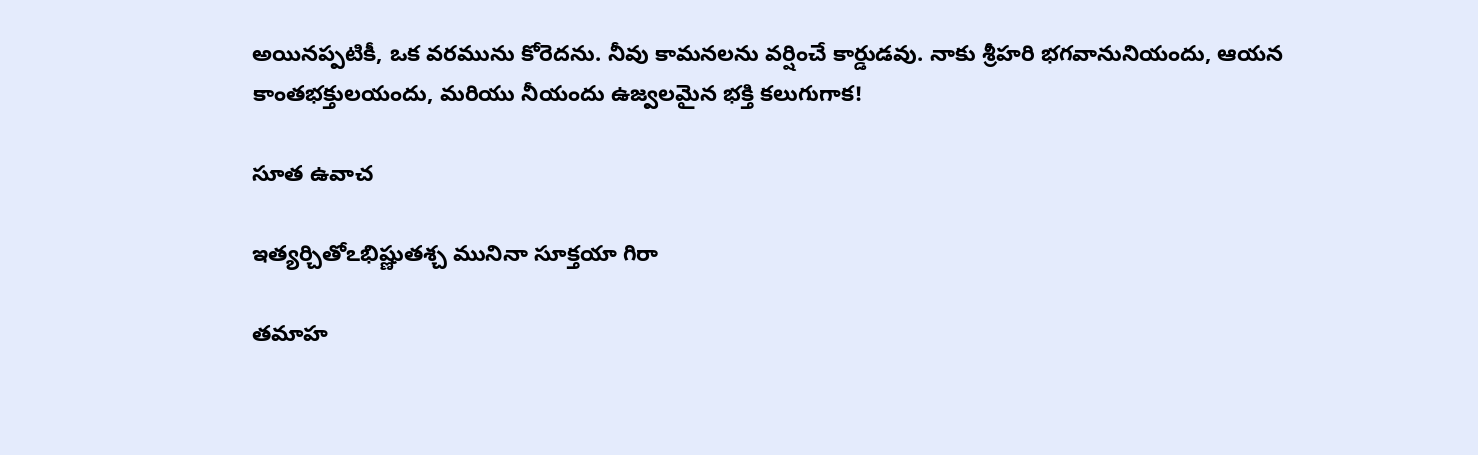అయినప్పటికీ, ఒక వరమును కోరెదను. నీవు కామనలను వర్షించే కార్డుడవు. నాకు శ్రీహరి భగవానునియందు, ఆయన కాంతభక్తులయందు, మరియు నీయందు ఉజ్వలమైన భక్తి కలుగుగాక!

సూత ఉవాచ

ఇత్యర్చితోఽభిష్ణుతశ్చ మునినా సూక్తయా గిరా

తమాహ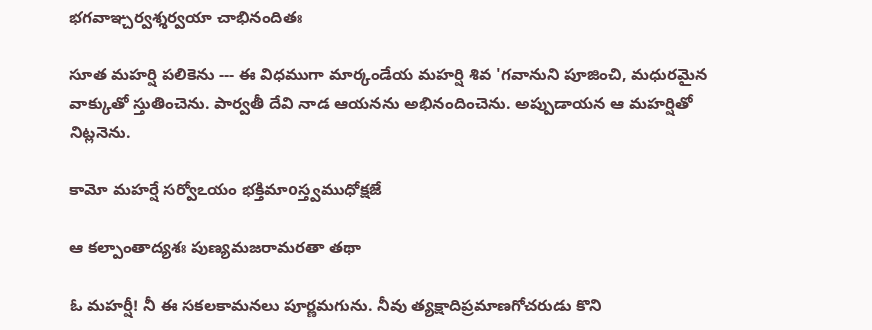భగవాఞ్చర్వశ్శర్వయా చాభినందితః

సూత మహర్షి పలికెను --- ఈ విధముగా మార్కండేయ మహర్షి శివ 'గవానుని పూజించి, మధురమైన వాక్కుతో స్తుతించెను. పార్వతీ దేవి నాడ ఆయనను అభినందించెను. అప్పుడాయన ఆ మహర్షితో నిట్లనెను.

కామో మహర్షే సర్వోఽయం భక్తిమాoస్త్వముధోక్షజే

ఆ కల్పాంతాద్యశః పుణ్యమజరామరతా తథా

ఓ మహర్షీ! నీ ఈ సకలకామనలు పూర్ణమగును. నీవు త్యక్షాదిప్రమాణగోచరుడు కొని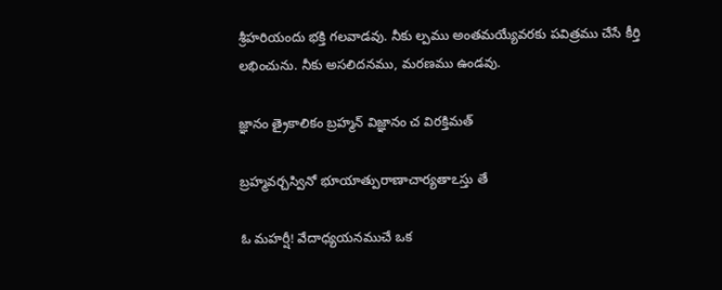శ్రీహరియందు భక్తి గలవాడవు. నీకు ల్పము అంతమయ్యేవరకు పవిత్రము చేసే కీర్తి లభించును. నీకు అసలిదనము, మరణము ఉండవు.

జ్ఞానం త్రైకాలికం బ్రహ్మన్ విజ్ఞానం చ విరక్తిమత్

బ్రహ్మవర్చస్వినో భూయాత్పురాణాచార్యతాఽస్తు తే

ఓ మహర్షీ! వేదాధ్యయనముచే ఒక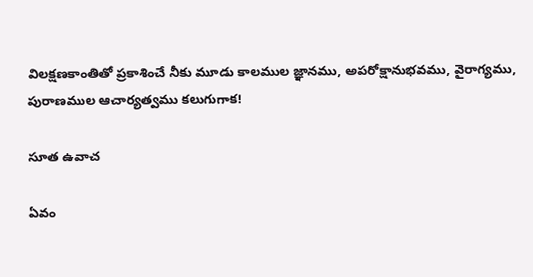విలక్షణకాంతితో ప్రకాశించే నీకు మూడు కాలముల జ్ఞానము, అపరోక్షానుభవము, వైరాగ్యము, పురాణముల ఆచార్యత్వము కలుగుగాక!

సూత ఉవాచ

ఏవం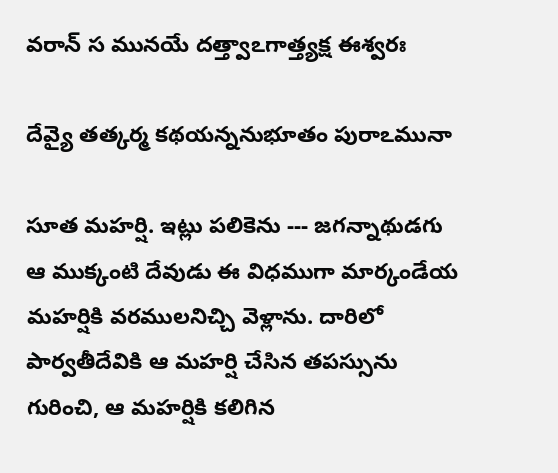వరాన్ స మునయే దత్త్వాఽగాత్త్యక్ష ఈశ్వరః

దేవ్యై తత్కర్మ కథయన్ననుభూతం పురాఽమునా

సూత మహర్షి. ఇట్లు పలికెను --- జగన్నాథుడగు ఆ ముక్కంటి దేవుడు ఈ విధముగా మార్కండేయ మహర్షికి వరములనిచ్చి వెళ్లాను. దారిలో పార్వతీదేవికి ఆ మహర్షి చేసిన తపస్సును గురించి, ఆ మహర్షికి కలిగిన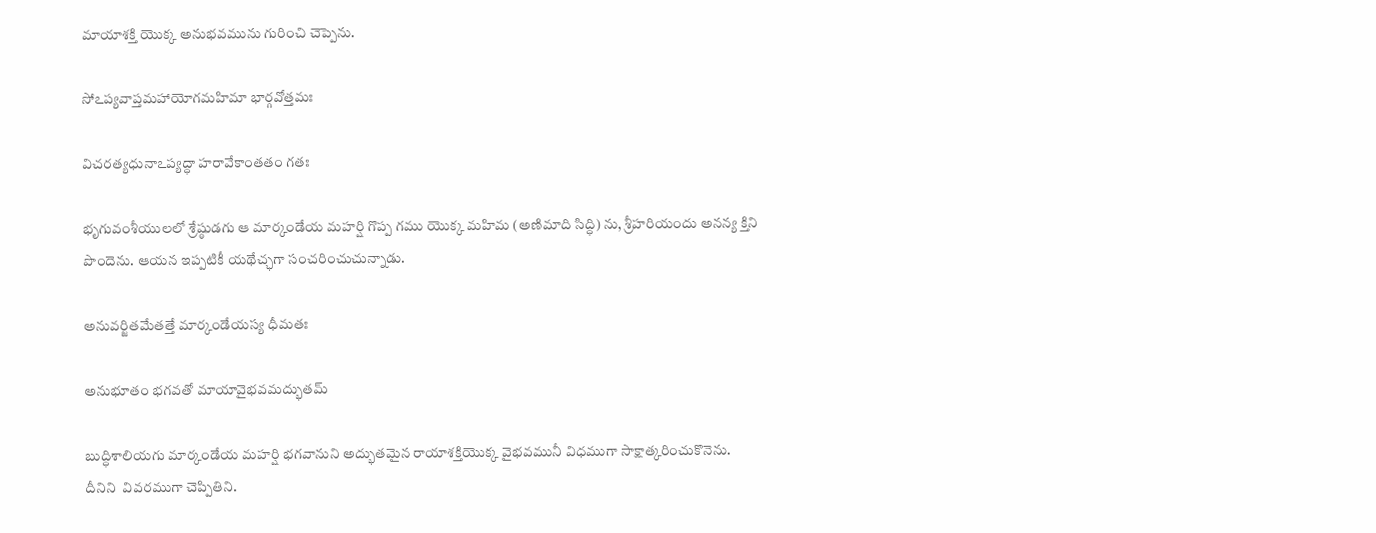మాయాశక్తి యొక్క అనుభవమును గురించి చెప్పెను.

సోఽప్యవాప్తమహాయోగమహిమా భార్గవోత్తమః

విచరత్యధునాఽప్యద్ధా హరావేకాంతతం గతః

భృగువంశీయులలో శ్రేష్ఠుడగు ఆ మార్కండేయ మహర్షి గొప్ప గము యొక్క మహిమ (అణిమాది సిద్ధి) ను, శ్రీహరియందు అనన్య క్తిని పొందెను. ఆయన ఇప్పటికీ యథేచ్ఛగా సంచరించుచున్నాడు.

అనువర్జితమేతత్తే మార్కండేయస్య ధీమతః

అనుభూతం భగవతో మాయావైభవమద్భుతమ్

బుద్ధిశాలియగు మార్కండేయ మహర్షి భగవానుని అద్భుతమైన రాయాశక్తియొక్క వైభవమునీ విధముగా సాక్షాత్కరించుకొనెను. దీనిని  వివరముగా చెప్పితిని.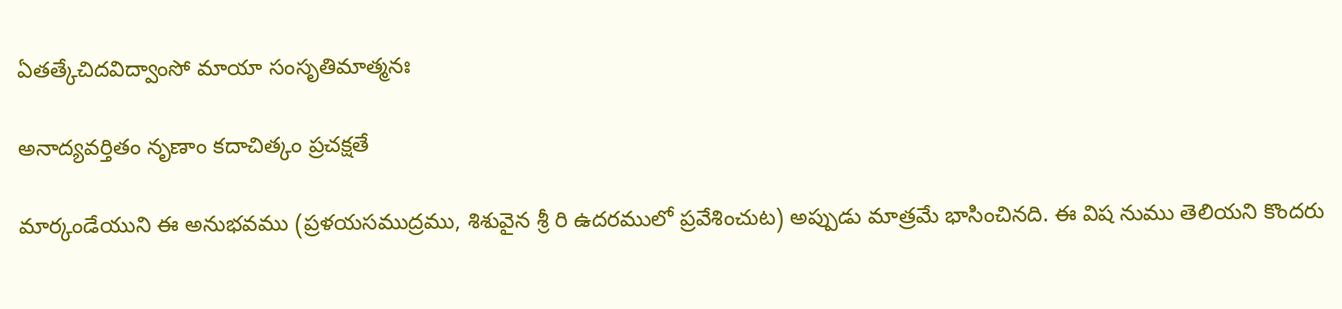ఏతత్కేచిదవిద్వాంసో మాయా సంసృతిమాత్మనః

అనాద్యవర్తితం నృణాం కదాచిత్కం ప్రచక్షతే

మార్కండేయుని ఈ అనుభవము (ప్రళయసముద్రము, శిశువైన శ్రీ రి ఉదరములో ప్రవేశించుట) అప్పుడు మాత్రమే భాసించినది. ఈ విష నుము తెలియని కొందరు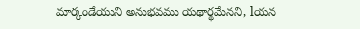మార్కండేయుని అనుభవము యథార్థమేనని, lయన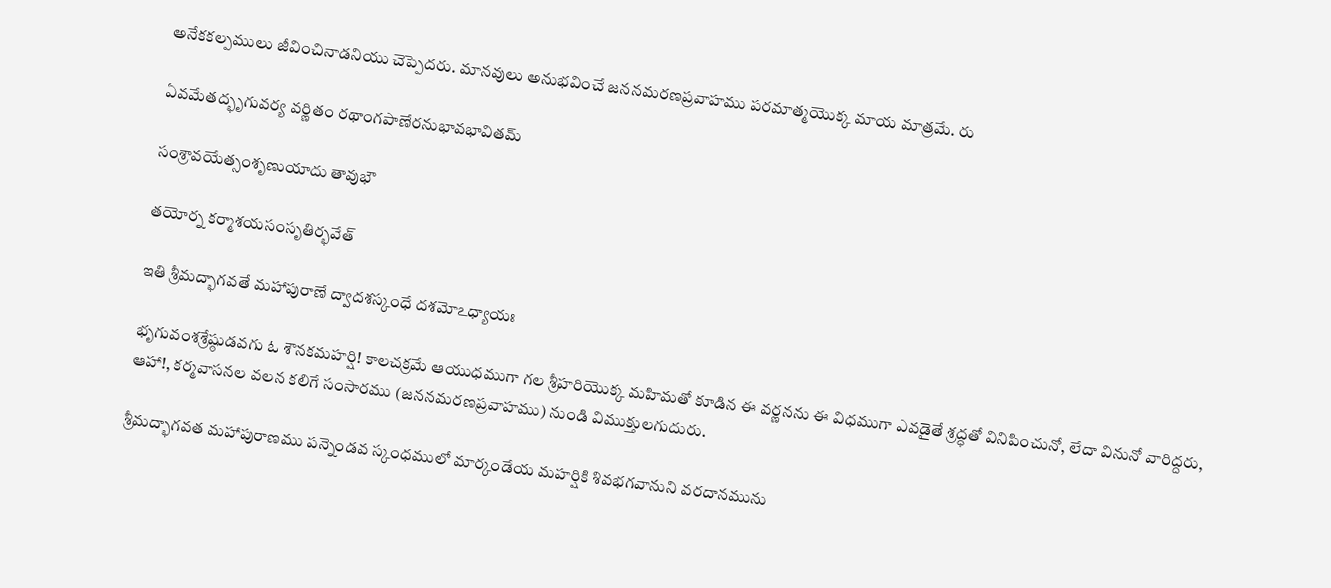అనేకకల్పములు జీవించినాడనియు చెప్పెదరు. మానవులు అనుభవించే జననమరణప్రవాహము పరమాత్మయొక్క మాయ మాత్రమే. రు

ఏవమేతద్భృగువర్య వర్ణితం రథాంగపాణేరనుభావభావితమ్

సంశ్రావయేత్సంశృణుయాదు తావుభౌ

తయోర్న కర్మాశయసంసృతిర్భవేత్

ఇతి శ్రీమద్భాగవతే మహాపురాణే ద్వాదశస్కంధే దశమోఽధ్యాయః

భృగువంశశ్రేష్ఠుడవగు ఓ శౌనకమహర్షి! కాలచక్రమే ఆయుధముగా గల శ్రీహరియొక్క మహిమతో కూడిన ఈ వర్ణనను ఈ విధముగా ఎవడైతే శ్రద్ధతో వినిపించునో, లేదా వినునో వారిద్దరు, ఆహా!, కర్మవాసనల వలన కలిగే సంసారము (జననమరణప్రవాహము) నుండి విముక్తులగుదురు.

శ్రీమద్భాగవత మహాపురాణము పన్నెండవ స్కంధములో మార్కండేయ మహర్షికి శివభగవానుని వరదానమును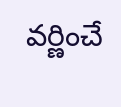వర్ణించే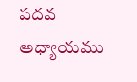పదవ అధ్యాయము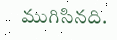ముగిసినది.